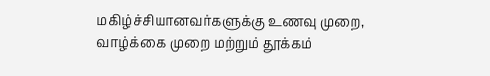மகிழ்ச்சியானவர்களுக்கு உணவு முறை, வாழ்க்கை முறை மற்றும் தூக்கம்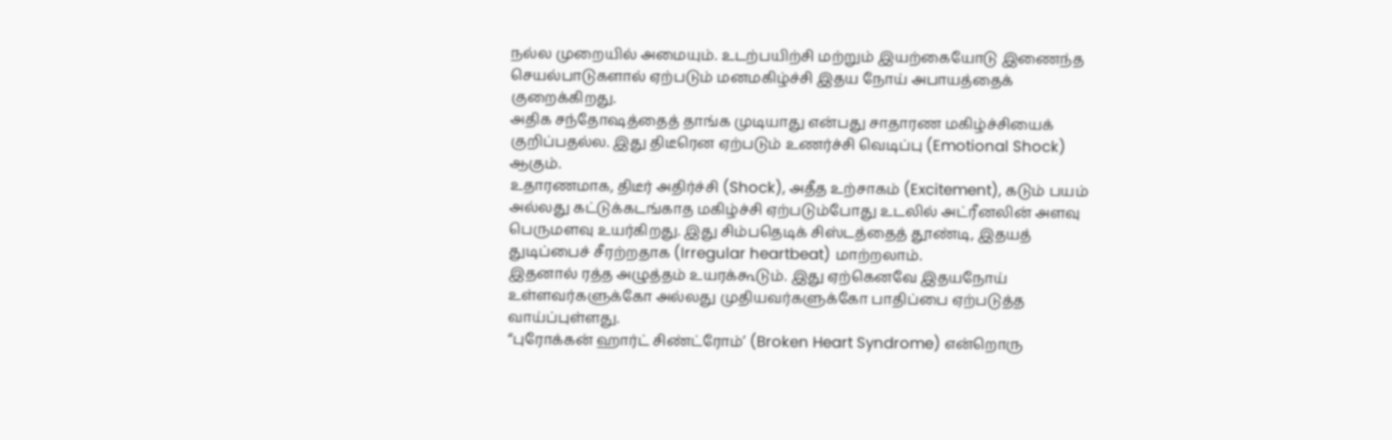நல்ல முறையில் அமையும். உடற்பயிற்சி மற்றும் இயற்கையோடு இணைந்த செயல்பாடுகளால் ஏற்படும் மனமகிழ்ச்சி இதய நோய் அபாயத்தைக் குறைக்கிறது.
அதிக சந்தோஷத்தைத் தாங்க முடியாது என்பது சாதாரண மகிழ்ச்சியைக் குறிப்பதல்ல. இது திடீரென ஏற்படும் உணர்ச்சி வெடிப்பு (Emotional Shock) ஆகும்.
உதாரணமாக, திடீர் அதிர்ச்சி (Shock), அதீத உற்சாகம் (Excitement), கடும் பயம் அல்லது கட்டுக்கடங்காத மகிழ்ச்சி ஏற்படும்போது உடலில் அட்ரீனலின் அளவு பெருமளவு உயர்கிறது. இது சிம்பதெடிக் சிஸ்டத்தைத் தூண்டி, இதயத் துடிப்பைச் சீரற்றதாக (Irregular heartbeat) மாற்றலாம்.
இதனால் ரத்த அழுத்தம் உயரக்கூடும். இது ஏற்கெனவே இதயநோய் உள்ளவர்களுக்கோ அல்லது முதியவர்களுக்கோ பாதிப்பை ஏற்படுத்த வாய்ப்புள்ளது.
“புரோக்கன் ஹார்ட் சிண்ட்ரோம்’ (Broken Heart Syndrome) என்றொரு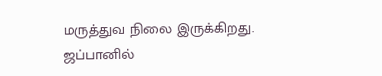மருத்துவ நிலை இருக்கிறது. ஜப்பானில்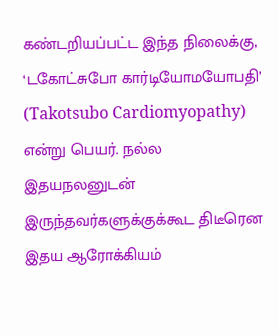கண்டறியப்பட்ட இந்த நிலைக்கு, ‘டகோட்சுபோ கார்டியோமயோபதி’ (Takotsubo Cardiomyopathy) என்று பெயர். நல்ல இதயநலனுடன் இருந்தவர்களுக்குக்கூட திடீரென இதய ஆரோக்கியம்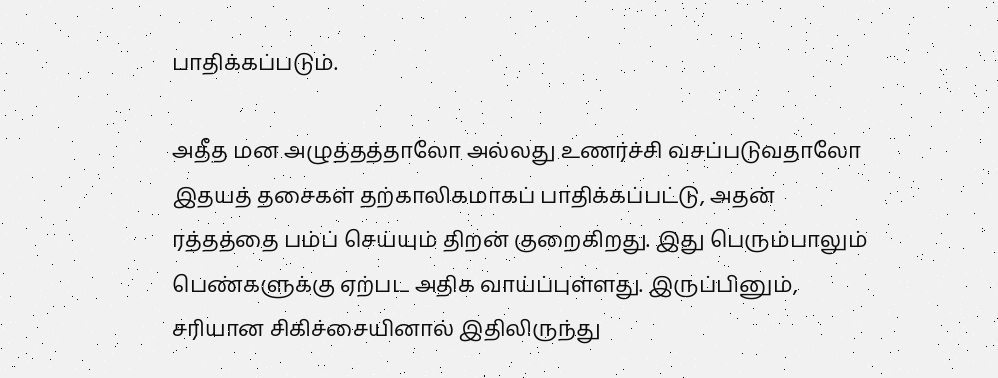பாதிக்கப்படும்.

அதீத மன அழுத்தத்தாலோ அல்லது உணர்ச்சி வசப்படுவதாலோ இதயத் தசைகள் தற்காலிகமாகப் பாதிக்கப்பட்டு, அதன் ரத்தத்தை பம்ப் செய்யும் திறன் குறைகிறது. இது பெரும்பாலும் பெண்களுக்கு ஏற்பட அதிக வாய்ப்புள்ளது. இருப்பினும், சரியான சிகிச்சையினால் இதிலிருந்து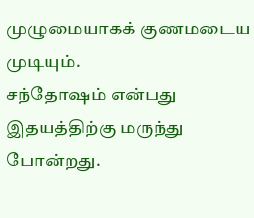முழுமையாகக் குணமடைய முடியும்.
சந்தோஷம் என்பது இதயத்திற்கு மருந்து போன்றது.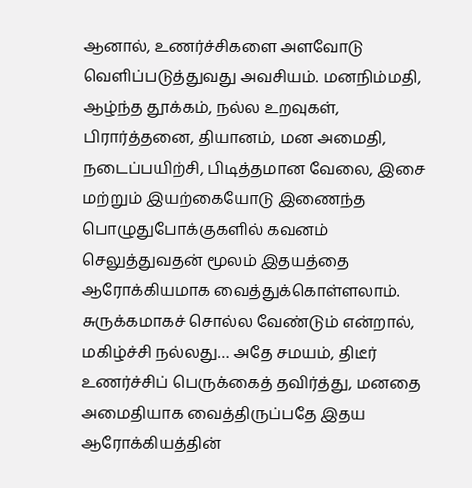ஆனால், உணர்ச்சிகளை அளவோடு வெளிப்படுத்துவது அவசியம். மனநிம்மதி, ஆழ்ந்த தூக்கம், நல்ல உறவுகள், பிரார்த்தனை, தியானம், மன அமைதி, நடைப்பயிற்சி, பிடித்தமான வேலை, இசை மற்றும் இயற்கையோடு இணைந்த பொழுதுபோக்குகளில் கவனம் செலுத்துவதன் மூலம் இதயத்தை ஆரோக்கியமாக வைத்துக்கொள்ளலாம்.
சுருக்கமாகச் சொல்ல வேண்டும் என்றால், மகிழ்ச்சி நல்லது… அதே சமயம், திடீர் உணர்ச்சிப் பெருக்கைத் தவிர்த்து, மனதை அமைதியாக வைத்திருப்பதே இதய ஆரோக்கியத்தின்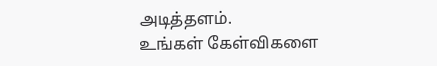அடித்தளம்.
உங்கள் கேள்விகளை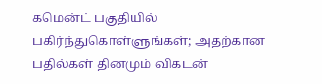கமென்ட் பகுதியில் பகிர்ந்துகொள்ளுங்கள்; அதற்கான பதில்கள் தினமும் விகடன்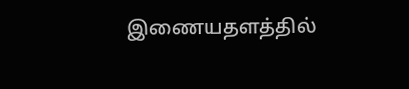இணையதளத்தில்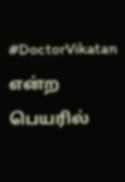#DoctorVikatan என்ற பெயரில்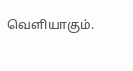வெளியாகும்.